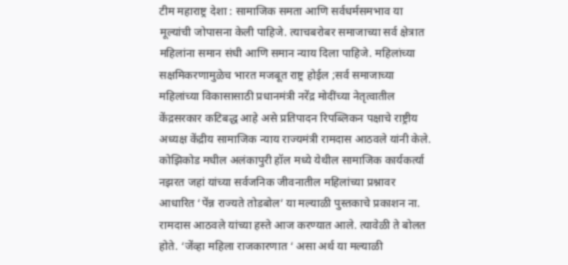टीम महाराष्ट्र देशा : सामाजिक समता आणि सर्वधर्मसमभाव या मूल्यांची जोपासना केली पाहिजे. त्याचबरोबर समाजाच्या सर्व क्षेत्रात महिलांना समान संधी आणि समान न्याय दिला पाहिजे. महिलांच्या सक्षमिकरणामुळेच भारत मजबूत राष्ट्र होईल ;सर्व समाजाच्या महिलांच्या विकासासाठी प्रधानमंत्री नरेंद्र मोदींच्या नेतृत्वातील केंद्रसरकार कटिबद्ध आहे असे प्रतिपादन रिपब्लिकन पक्षाचे राष्ट्रीय अध्यक्ष केंद्रीय सामाजिक न्याय राज्यमंत्री रामदास आठवले यांनी केले.
कोझिकोड मधील अलंकापुरी हॉल मध्ये येथील सामाजिक कार्यकर्त्या नझरत जहां यांच्या सर्वजनिक जीवनातील महिलांच्या प्रश्नावर आधारित ‘पेंन्न राज्यते तोडबोल’ या मल्याळी पुस्तकाचे प्रकाशन ना. रामदास आठवले यांच्या हस्ते आज करण्यात आले. त्यावेळी ते बोलत होते. ‘जेंव्हा महिला राजकारणात ‘ असा अर्थ या मल्याळी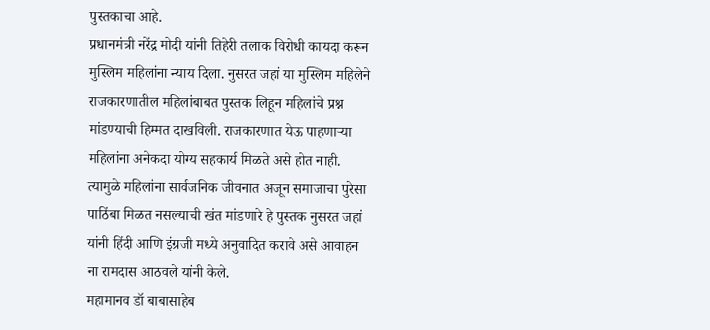पुस्तकाचा आहे.
प्रधानमंत्री नरेंद्र मोदी यांनी तिहेरी तलाक विरोधी कायदा करून मुस्लिम महिलांना न्याय दिला. नुसरत जहां या मुस्लिम महिलेने राजकारणातील महिलांबाबत पुस्तक लिहून महिलांचे प्रश्न मांडण्याची हिम्मत दाखविली. राजकारणात येऊ पाहणाऱ्या महिलांना अनेकदा योग्य सहकार्य मिळते असे होत नाही. त्यामुळे महिलांना सार्वजनिक जीवनात अजून समाजाचा पुरेसा पाठिंबा मिळत नसल्याची खंत मांडणारे हे पुस्तक नुसरत जहां यांनी हिंदी आणि इंग्रजी मध्ये अनुवादित करावे असे आवाहन ना रामदास आठवले यांनी केले.
महामानव डॉ बाबासाहेब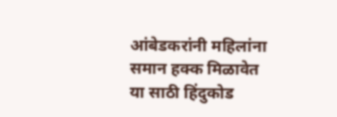आंबेडकरांनी महिलांना समान हक्क मिळावेत या साठी हिंदुकोड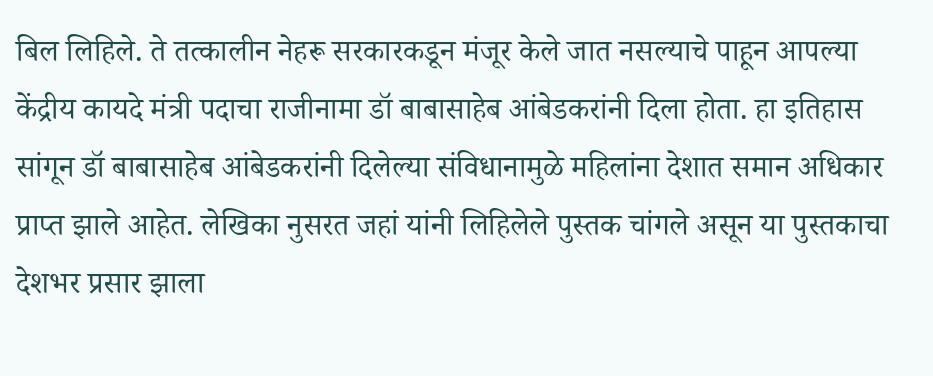बिल लिहिले. ते तत्कालीन नेहरू सरकारकडून मंजूर केले जात नसल्याचे पाहून आपल्या केंद्रीय कायदे मंत्री पदाचा राजीनामा डॉ बाबासाहेब आंबेडकरांनी दिला होता. हा इतिहास सांगून डॉ बाबासाहेब आंबेडकरांनी दिलेल्या संविधानामुळे महिलांना देशात समान अधिकार प्राप्त झाले आहेत. लेखिका नुसरत जहां यांनी लिहिलेले पुस्तक चांगले असून या पुस्तकाचा देशभर प्रसार झाला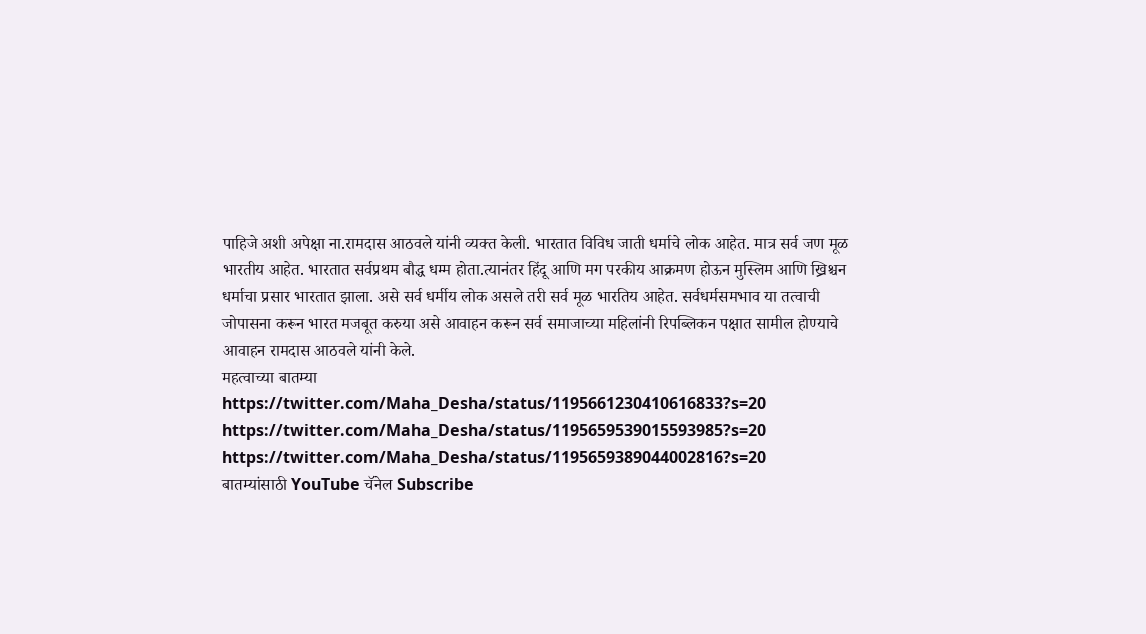पाहिजे अशी अपेक्षा ना.रामदास आठवले यांनी व्यक्त केली. भारतात विविध जाती धर्माचे लोक आहेत. मात्र सर्व जण मूळ भारतीय आहेत. भारतात सर्वप्रथम बौद्ध धम्म होता.त्यानंतर हिंदू आणि मग परकीय आक्रमण होऊन मुस्लिम आणि ख्रिश्चन धर्माचा प्रसार भारतात झाला. असे सर्व धर्मीय लोक असले तरी सर्व मूळ भारतिय आहेत. सर्वधर्मसमभाव या तत्वाची जोपासना करून भारत मजबूत करुया असे आवाहन करून सर्व समाजाच्या महिलांनी रिपब्लिकन पक्षात सामील होण्याचे आवाहन रामदास आठवले यांनी केले.
महत्वाच्या बातम्या
https://twitter.com/Maha_Desha/status/1195661230410616833?s=20
https://twitter.com/Maha_Desha/status/1195659539015593985?s=20
https://twitter.com/Maha_Desha/status/1195659389044002816?s=20
बातम्यांसाठी YouTube चॅनेल Subscribe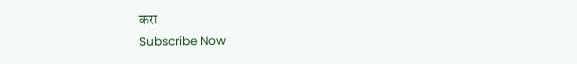करा
Subscribe Now